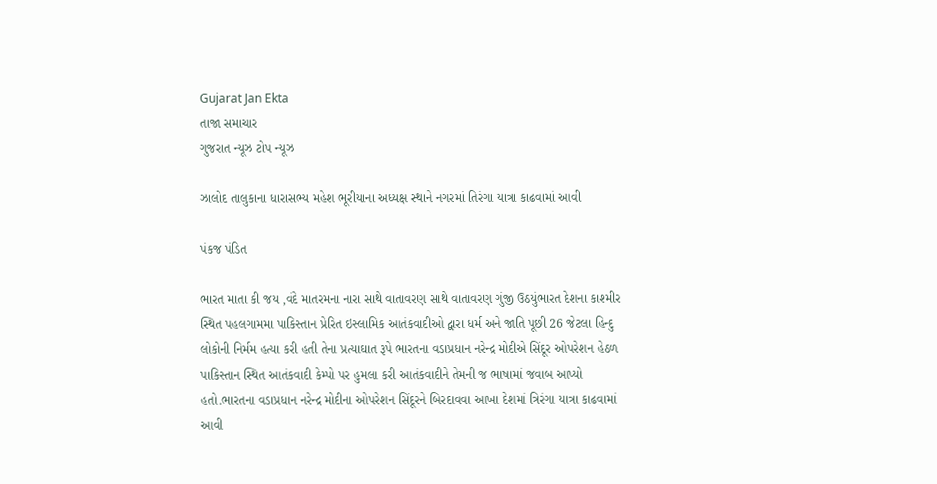Gujarat Jan Ekta
તાજા સમાચાર
ગુજરાત ન્યૂઝ ટોપ ન્યૂઝ

ઝાલોદ તાલુકાના ધારાસભ્ય મહેશ ભૂરીયાના અધ્યક્ષ સ્થાને નગરમાં તિરંગા યાત્રા કાઢવામાં આવી

પંકજ પંડિત

ભારત માતા કી જય ,વંદે માતરમના નારા સાથે વાતાવરણ સાથે વાતાવરણ ગુંજી ઉઠયુંભારત દેશના કાશ્મીર સ્થિત પહલગામમા પાકિસ્તાન પ્રેરિત ઇસ્લામિક આતંકવાદીઓ દ્વારા ધર્મ અને જાતિ પૂછી 26 જેટલા હિન્દુ લોકોની નિર્મમ હત્યા કરી હતી તેના પ્રત્યાઘાત રૂપે ભારતના વડાપ્રધાન નરેન્દ્ર મોદીએ સિંદૂર ઓપરેશન હેઠળ પાકિસ્તાન સ્થિત આતંકવાદી કેમ્પો પર હુમલા કરી આતંકવાદીને તેમની જ ભાષામાં જવાબ આપ્યો હતો.ભારતના વડાપ્રધાન નરેન્દ્ર મોદીના ઓપરેશન સિંદૂરને બિરદાવવા આખા દેશમાં ત્રિરંગા યાત્રા કાઢવામાં આવી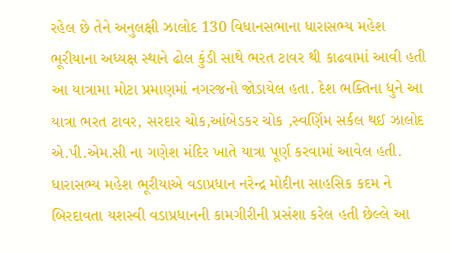રહેલ છે તેને અનુલક્ષી ઝાલોદ 130 વિધાનસભાના ધારાસભ્ય મહેશ ભૂરીયાના અધ્યક્ષ સ્થાને ઢોલ કુંડી સાથે ભરત ટાવર થી કાઢવામાં આવી હતી આ યાત્રામા મોટા પ્રમાણમાં નગરજનો જોડાયેલ હતા. દેશ ભક્તિના ધુને આ યાત્રા ભરત ટાવર, સરદાર ચોક,આંબેડકર ચોક ,સ્વર્ણિમ સર્કલ થઈ ઝાલોદ એ.પી.એમ.સી ના ગણેશ મંદિર ખાતે યાત્રા પૂર્ણ કરવામાં આવેલ હતી. ધારાસભ્ય મહેશ ભૂરીયાએ વડાપ્રધાન નરેન્દ્ર મોદીના સાહસિક કદમ ને બિરદાવતા યશસ્વી વડાપ્રધાનની કામગીરીની પ્રસંશા કરેલ હતી છેલ્લે આ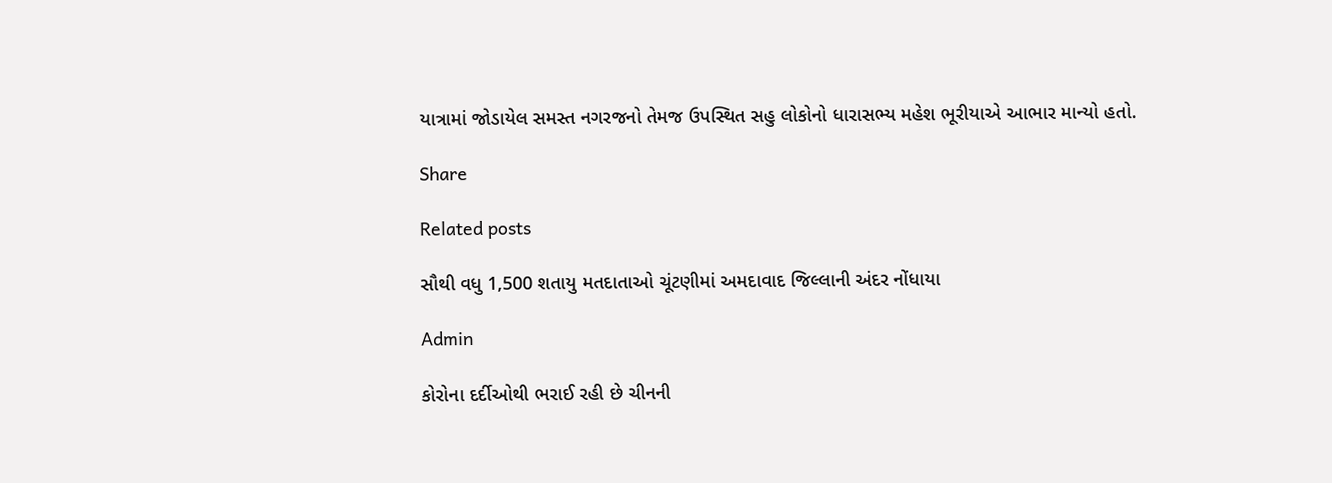યાત્રામાં જોડાયેલ સમસ્ત નગરજનો તેમજ ઉપસ્થિત સહુ લોકોનો ધારાસભ્ય મહેશ ભૂરીયાએ આભાર માન્યો હતો.

Share

Related posts

સૌથી વધુ 1,500 શતાયુ મતદાતાઓ ચૂંટણીમાં અમદાવાદ જિલ્લાની અંદર નોંધાયા

Admin

કોરોના દર્દીઓથી ભરાઈ રહી છે ચીનની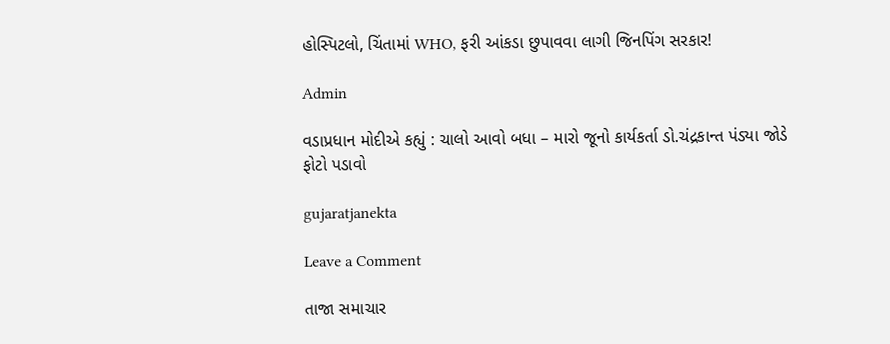હોસ્પિટલો, ચિંતામાં WHO, ફરી આંકડા છુપાવવા લાગી જિનપિંગ સરકાર!

Admin

વડાપ્રધાન મોદીએ કહ્યું : ચાલો આવો બધા – મારો જૂનો કાર્યકર્તા ડો.ચંદ્રકાન્ત પંડ્યા જોડે ફોટો પડાવો

gujaratjanekta

Leave a Comment

તાજા સમાચાર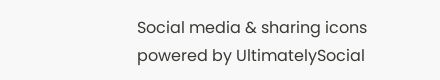Social media & sharing icons powered by UltimatelySocial